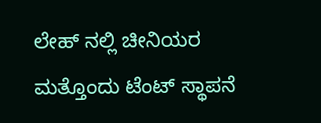ಲೇಹ್ ನಲ್ಲಿ ಚೀನಿಯರ ಮತ್ತೊಂದು ಟೆಂಟ್ ಸ್ಥಾಪನೆ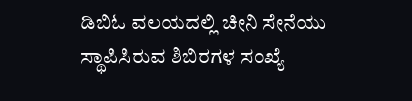ಡಿಬಿಓ ವಲಯದಲ್ಲಿ ಚೀನಿ ಸೇನೆಯು ಸ್ಥಾಪಿಸಿರುವ ಶಿಬಿರಗಳ ಸಂಖ್ಯೆ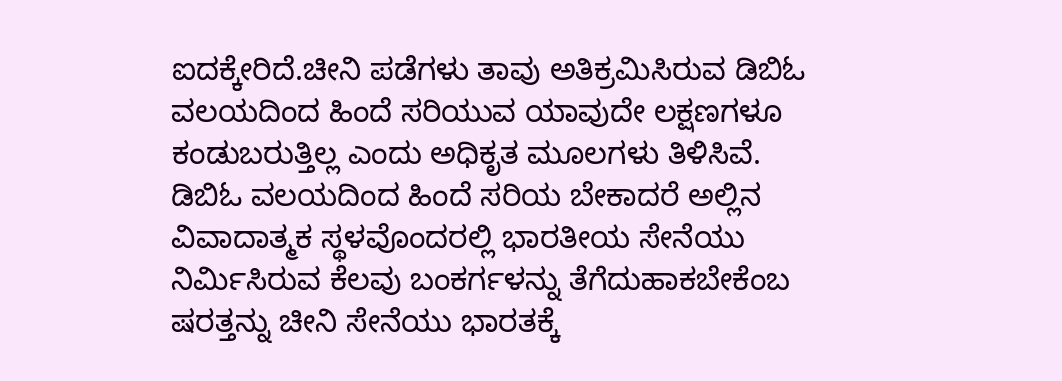ಐದಕ್ಕೇರಿದೆ.ಚೀನಿ ಪಡೆಗಳು ತಾವು ಅತಿಕ್ರಮಿಸಿರುವ ಡಿಬಿಓ ವಲಯದಿಂದ ಹಿಂದೆ ಸರಿಯುವ ಯಾವುದೇ ಲಕ್ಷಣಗಳೂ ಕಂಡುಬರುತ್ತಿಲ್ಲ ಎಂದು ಅಧಿಕೃತ ಮೂಲಗಳು ತಿಳಿಸಿವೆ.
ಡಿಬಿಓ ವಲಯದಿಂದ ಹಿಂದೆ ಸರಿಯ ಬೇಕಾದರೆ ಅಲ್ಲಿನ ವಿವಾದಾತ್ಮಕ ಸ್ಥಳವೊಂದರಲ್ಲಿ ಭಾರತೀಯ ಸೇನೆಯು ನಿರ್ಮಿಸಿರುವ ಕೆಲವು ಬಂಕರ್ಗಳನ್ನು ತೆಗೆದುಹಾಕಬೇಕೆಂಬ ಷರತ್ತನ್ನು ಚೀನಿ ಸೇನೆಯು ಭಾರತಕ್ಕೆ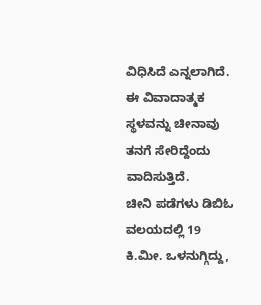ವಿಧಿಸಿದೆ ಎನ್ನಲಾಗಿದೆ. ಈ ವಿವಾದಾತ್ಮಕ ಸ್ಥಳವನ್ನು ಚೀನಾವು ತನಗೆ ಸೇರಿದ್ದೆಂದು ವಾದಿಸುತ್ತಿದೆ.
ಚೀನಿ ಪಡೆಗಳು ಡಿಬಿಓ ವಲಯದಲ್ಲಿ 19 ಕಿ.ಮೀ. ಒಳನುಗ್ಗಿದ್ದು,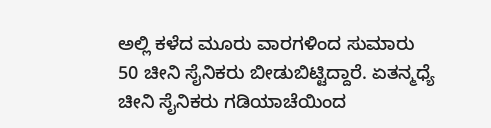ಅಲ್ಲಿ ಕಳೆದ ಮೂರು ವಾರಗಳಿಂದ ಸುಮಾರು 50 ಚೀನಿ ಸೈನಿಕರು ಬೀಡುಬಿಟ್ಟಿದ್ದಾರೆ. ಏತನ್ಮಧ್ಯೆ ಚೀನಿ ಸೈನಿಕರು ಗಡಿಯಾಚೆಯಿಂದ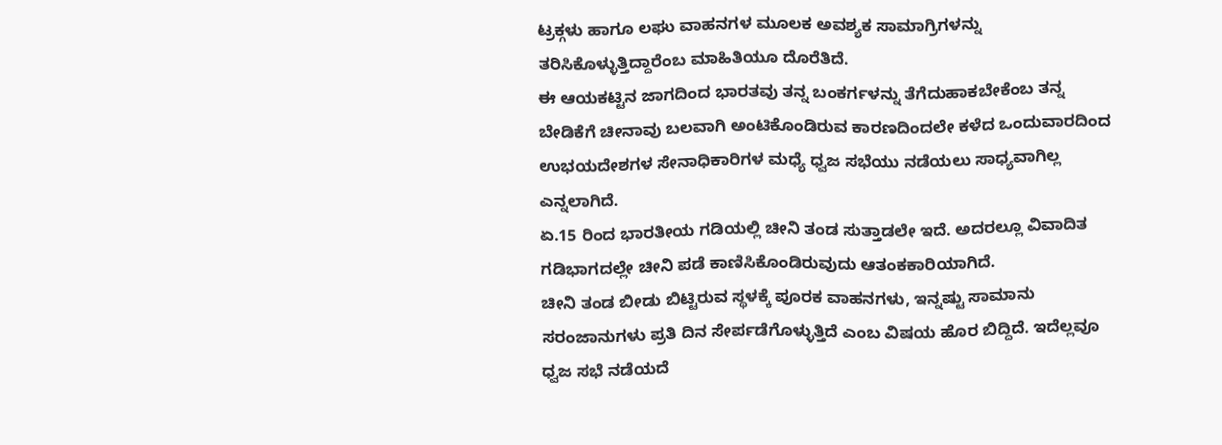ಟ್ರಕ್ಗಳು ಹಾಗೂ ಲಘು ವಾಹನಗಳ ಮೂಲಕ ಅವಶ್ಯಕ ಸಾಮಾಗ್ರಿಗಳನ್ನು ತರಿಸಿಕೊಳ್ಳುತ್ತಿದ್ದಾರೆಂಬ ಮಾಹಿತಿಯೂ ದೊರೆತಿದೆ.
ಈ ಆಯಕಟ್ಟಿನ ಜಾಗದಿಂದ ಭಾರತವು ತನ್ನ ಬಂಕರ್ಗಳನ್ನು ತೆಗೆದುಹಾಕಬೇಕೆಂಬ ತನ್ನ ಬೇಡಿಕೆಗೆ ಚೀನಾವು ಬಲವಾಗಿ ಅಂಟಿಕೊಂಡಿರುವ ಕಾರಣದಿಂದಲೇ ಕಳೆದ ಒಂದುವಾರದಿಂದ ಉಭಯದೇಶಗಳ ಸೇನಾಧಿಕಾರಿಗಳ ಮಧ್ಯೆ ಧ್ವಜ ಸಭೆಯು ನಡೆಯಲು ಸಾಧ್ಯವಾಗಿಲ್ಲ ಎನ್ನಲಾಗಿದೆ.
ಏ.15 ರಿಂದ ಭಾರತೀಯ ಗಡಿಯಲ್ಲಿ ಚೀನಿ ತಂಡ ಸುತ್ತಾಡಲೇ ಇದೆ. ಅದರಲ್ಲೂ ವಿವಾದಿತ ಗಡಿಭಾಗದಲ್ಲೇ ಚೀನಿ ಪಡೆ ಕಾಣಿಸಿಕೊಂಡಿರುವುದು ಆತಂಕಕಾರಿಯಾಗಿದೆ.
ಚೀನಿ ತಂಡ ಬೀಡು ಬಿಟ್ಟಿರುವ ಸ್ಥಳಕ್ಕೆ ಪೂರಕ ವಾಹನಗಳು, ಇನ್ನಷ್ಟು ಸಾಮಾನು ಸರಂಜಾನುಗಳು ಪ್ರತಿ ದಿನ ಸೇರ್ಪಡೆಗೊಳ್ಳುತ್ತಿದೆ ಎಂಬ ವಿಷಯ ಹೊರ ಬಿದ್ದಿದೆ. ಇದೆಲ್ಲವೂ ಧ್ವಜ ಸಭೆ ನಡೆಯದೆ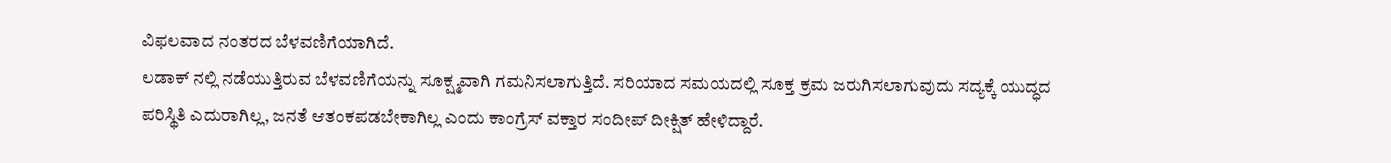ವಿಫಲವಾದ ನಂತರದ ಬೆಳವಣಿಗೆಯಾಗಿದೆ.
ಲಡಾಕ್ ನಲ್ಲಿ ನಡೆಯುತ್ತಿರುವ ಬೆಳವಣಿಗೆಯನ್ನು ಸೂಕ್ಷ್ಮವಾಗಿ ಗಮನಿಸಲಾಗುತ್ತಿದೆ. ಸರಿಯಾದ ಸಮಯದಲ್ಲಿ ಸೂಕ್ತ ಕ್ರಮ ಜರುಗಿಸಲಾಗುವುದು ಸದ್ಯಕ್ಕೆ ಯುದ್ಧದ ಪರಿಸ್ಥಿತಿ ಎದುರಾಗಿಲ್ಲ, ಜನತೆ ಆತಂಕಪಡಬೇಕಾಗಿಲ್ಲ ಎಂದು ಕಾಂಗ್ರೆಸ್ ವಕ್ತಾರ ಸಂದೀಪ್ ದೀಕ್ಷಿತ್ ಹೇಳಿದ್ದಾರೆ.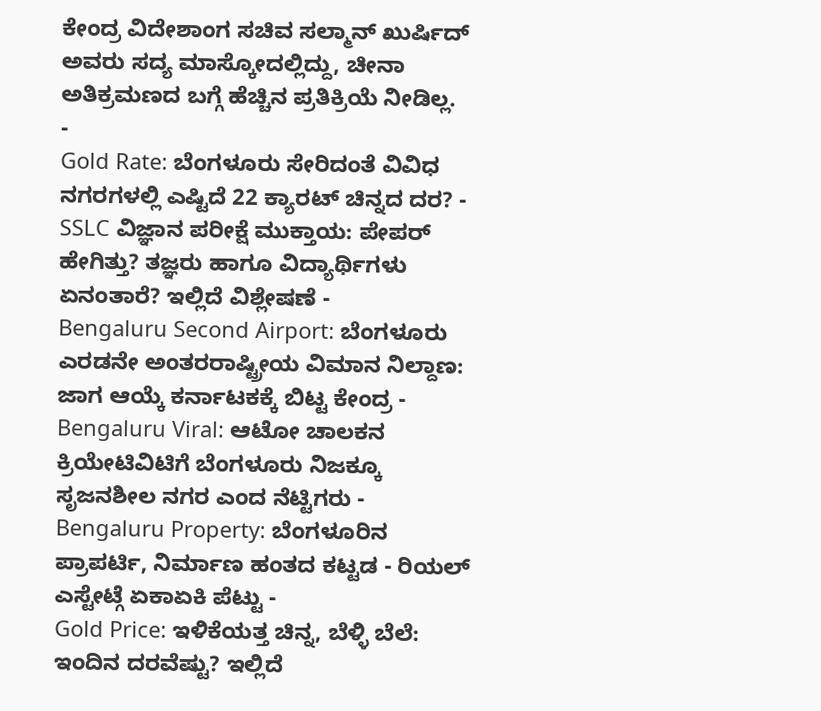ಕೇಂದ್ರ ವಿದೇಶಾಂಗ ಸಚಿವ ಸಲ್ಮಾನ್ ಖುರ್ಷಿದ್ ಅವರು ಸದ್ಯ ಮಾಸ್ಕೋದಲ್ಲಿದ್ದು, ಚೀನಾ ಅತಿಕ್ರಮಣದ ಬಗ್ಗೆ ಹೆಚ್ಚಿನ ಪ್ರತಿಕ್ರಿಯೆ ನೀಡಿಲ್ಲ.
-
Gold Rate: ಬೆಂಗಳೂರು ಸೇರಿದಂತೆ ವಿವಿಧ ನಗರಗಳಲ್ಲಿ ಎಷ್ಟಿದೆ 22 ಕ್ಯಾರಟ್ ಚಿನ್ನದ ದರ? -
SSLC ವಿಜ್ಞಾನ ಪರೀಕ್ಷೆ ಮುಕ್ತಾಯ: ಪೇಪರ್ ಹೇಗಿತ್ತು? ತಜ್ಞರು ಹಾಗೂ ವಿದ್ಯಾರ್ಥಿಗಳು ಏನಂತಾರೆ? ಇಲ್ಲಿದೆ ವಿಶ್ಲೇಷಣೆ -
Bengaluru Second Airport: ಬೆಂಗಳೂರು ಎರಡನೇ ಅಂತರರಾಷ್ಟ್ರೀಯ ವಿಮಾನ ನಿಲ್ದಾಣ: ಜಾಗ ಆಯ್ಕೆ ಕರ್ನಾಟಕಕ್ಕೆ ಬಿಟ್ಟ ಕೇಂದ್ರ -
Bengaluru Viral: ಆಟೋ ಚಾಲಕನ ಕ್ರಿಯೇಟಿವಿಟಿಗೆ ಬೆಂಗಳೂರು ನಿಜಕ್ಕೂ ಸೃಜನಶೀಲ ನಗರ ಎಂದ ನೆಟ್ಟಿಗರು -
Bengaluru Property: ಬೆಂಗಳೂರಿನ ಪ್ರಾಪರ್ಟಿ, ನಿರ್ಮಾಣ ಹಂತದ ಕಟ್ಟಡ - ರಿಯಲ್ ಎಸ್ಟೇಟ್ಗೆ ಏಕಾಏಕಿ ಪೆಟ್ಟು -
Gold Price: ಇಳಿಕೆಯತ್ತ ಚಿನ್ನ, ಬೆಳ್ಳಿ ಬೆಲೆ: ಇಂದಿನ ದರವೆಷ್ಟು? ಇಲ್ಲಿದೆ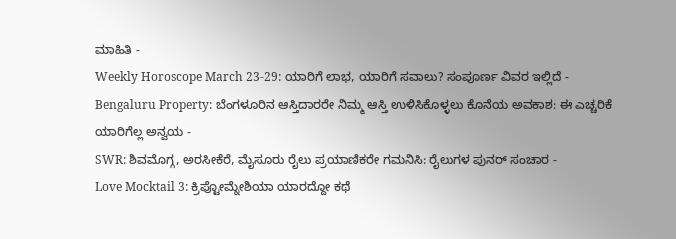ಮಾಹಿತಿ -
Weekly Horoscope March 23-29: ಯಾರಿಗೆ ಲಾಭ, ಯಾರಿಗೆ ಸವಾಲು? ಸಂಪೂರ್ಣ ವಿವರ ಇಲ್ಲಿದೆ -
Bengaluru Property: ಬೆಂಗಳೂರಿನ ಆಸ್ತಿದಾರರೇ ನಿಮ್ಮ ಆಸ್ತಿ ಉಳಿಸಿಕೊಳ್ಳಲು ಕೊನೆಯ ಅವಕಾಶ: ಈ ಎಚ್ಚರಿಕೆ ಯಾರಿಗೆಲ್ಲ ಅನ್ವಯ -
SWR: ಶಿವಮೊಗ್ಗ, ಅರಸೀಕೆರೆ, ಮೈಸೂರು ರೈಲು ಪ್ರಯಾಣಿಕರೇ ಗಮನಿಸಿ: ರೈಲುಗಳ ಪುನರ್ ಸಂಚಾರ -
Love Mocktail 3: ಕ್ರಿಪ್ಟೋಮ್ನೇಶಿಯಾ ಯಾರದ್ದೋ ಕಥೆ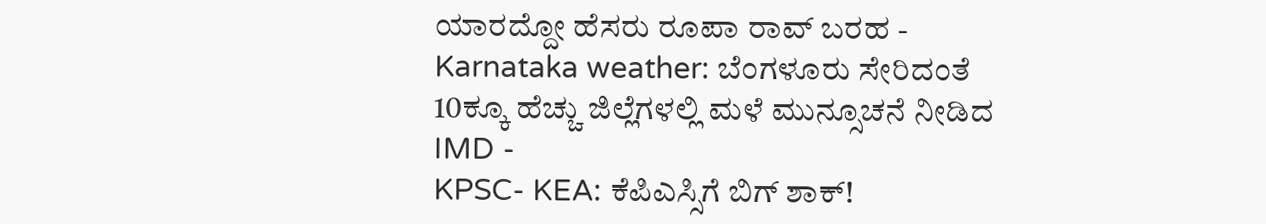ಯಾರದ್ದೋ ಹೆಸರು ರೂಪಾ ರಾವ್ ಬರಹ -
Karnataka weather: ಬೆಂಗಳೂರು ಸೇರಿದಂತೆ 10ಕ್ಕೂ ಹೆಚ್ಚು ಜಿಲ್ಲೆಗಳಲ್ಲಿ ಮಳೆ ಮುನ್ಸೂಚನೆ ನೀಡಿದ IMD -
KPSC- KEA: ಕೆಪಿಎಸ್ಸಿಗೆ ಬಿಗ್ ಶಾಕ್!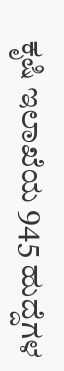ಕೃಷಿ ಇಲಾಖೆಯ 945 ಹುದ್ದೆಗಳ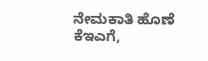ನೇಮಕಾತಿ ಹೊಣೆ ಕೆಇಎಗೆ,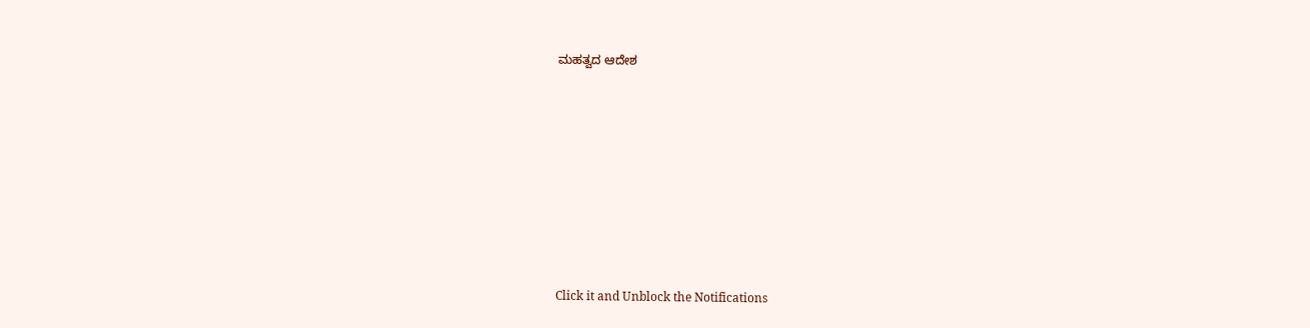ಮಹತ್ವದ ಆದೇಶ












Click it and Unblock the Notifications